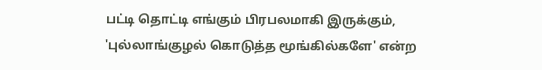பட்டி தொட்டி எங்கும் பிரபலமாகி இருக்கும், 'புல்லாங்குழல் கொடுத்த மூங்கில்களே' என்ற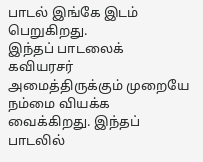பாடல் இங்கே இடம் பெறுகிறது.
இந்தப் பாடலைக் கவியரசர் அமைத்திருக்கும் முறையே நம்மை வியக்க வைக்கிறது. இந்தப் பாடலில்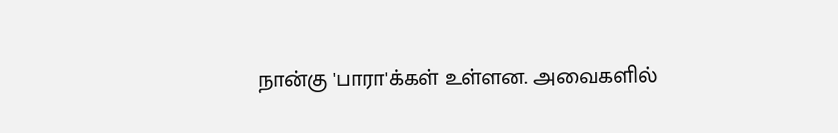நான்கு 'பாரா'க்கள் உள்ளன. அவைகளில்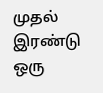முதல் இரண்டு ஒரு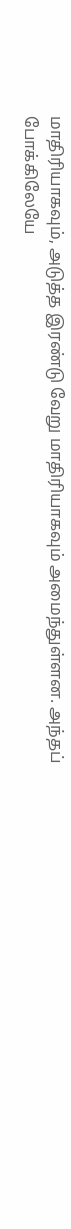மாதிரியாகவும், அடுத்த இரண்டு வேறு மாதிரியாகவும் அமைந்துள்ளன. அந்தப் போக்கிலேயே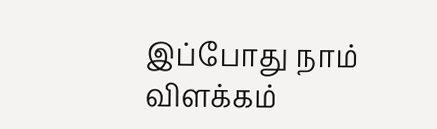இப்போது நாம் விளக்கம்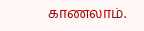காணலாம்.